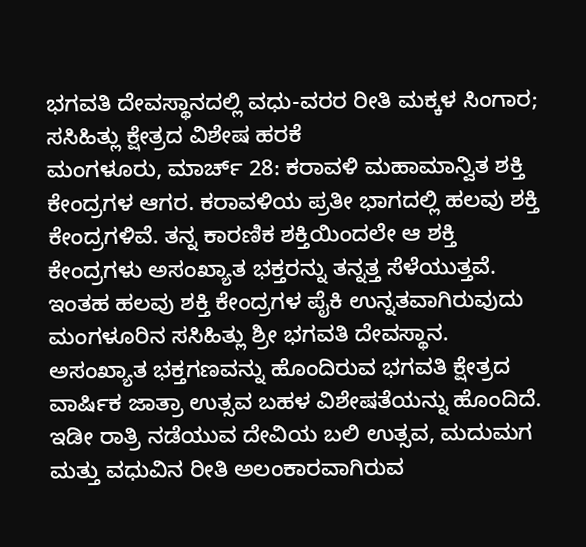ಭಗವತಿ ದೇವಸ್ಥಾನದಲ್ಲಿ ವಧು-ವರರ ರೀತಿ ಮಕ್ಕಳ ಸಿಂಗಾರ; ಸಸಿಹಿತ್ಲು ಕ್ಷೇತ್ರದ ವಿಶೇಷ ಹರಕೆ
ಮಂಗಳೂರು, ಮಾರ್ಚ್ 28: ಕರಾವಳಿ ಮಹಾಮಾನ್ವಿತ ಶಕ್ತಿ ಕೇಂದ್ರಗಳ ಆಗರ. ಕರಾವಳಿಯ ಪ್ರತೀ ಭಾಗದಲ್ಲಿ ಹಲವು ಶಕ್ತಿ ಕೇಂದ್ರಗಳಿವೆ. ತನ್ನ ಕಾರಣಿಕ ಶಕ್ತಿಯಿಂದಲೇ ಆ ಶಕ್ತಿ ಕೇಂದ್ರಗಳು ಅಸಂಖ್ಯಾತ ಭಕ್ತರನ್ನು ತನ್ನತ್ತ ಸೆಳೆಯುತ್ತವೆ. ಇಂತಹ ಹಲವು ಶಕ್ತಿ ಕೇಂದ್ರಗಳ ಪೈಕಿ ಉನ್ನತವಾಗಿರುವುದು ಮಂಗಳೂರಿನ ಸಸಿಹಿತ್ಲು ಶ್ರೀ ಭಗವತಿ ದೇವಸ್ಥಾನ.
ಅಸಂಖ್ಯಾತ ಭಕ್ತಗಣವನ್ನು ಹೊಂದಿರುವ ಭಗವತಿ ಕ್ಷೇತ್ರದ ವಾರ್ಷಿಕ ಜಾತ್ರಾ ಉತ್ಸವ ಬಹಳ ವಿಶೇಷತೆಯನ್ನು ಹೊಂದಿದೆ. ಇಡೀ ರಾತ್ರಿ ನಡೆಯುವ ದೇವಿಯ ಬಲಿ ಉತ್ಸವ, ಮದುಮಗ ಮತ್ತು ವಧುವಿನ ರೀತಿ ಅಲಂಕಾರವಾಗಿರುವ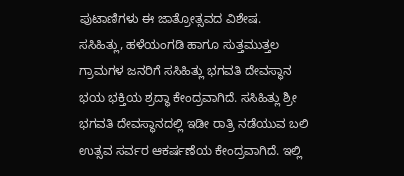ಪುಟಾಣಿಗಳು ಈ ಜಾತ್ರೋತ್ಸವದ ವಿಶೇಷ.
ಸಸಿಹಿತ್ಲು, ಹಳೆಯಂಗಡಿ ಹಾಗೂ ಸುತ್ತಮುತ್ತಲ ಗ್ರಾಮಗಳ ಜನರಿಗೆ ಸಸಿಹಿತ್ಲು ಭಗವತಿ ದೇವಸ್ಥಾನ ಭಯ ಭಕ್ತಿಯ ಶ್ರದ್ಧಾ ಕೇಂದ್ರವಾಗಿದೆ. ಸಸಿಹಿತ್ಲು ಶ್ರೀ ಭಗವತಿ ದೇವಸ್ಥಾನದಲ್ಲಿ ಇಡೀ ರಾತ್ರಿ ನಡೆಯುವ ಬಲಿ ಉತ್ಸವ ಸರ್ವರ ಆಕರ್ಷಣೆಯ ಕೇಂದ್ರವಾಗಿದೆ. ಇಲ್ಲಿ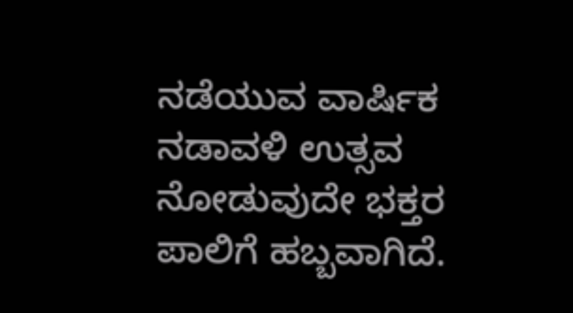ನಡೆಯುವ ವಾರ್ಷಿಕ ನಡಾವಳಿ ಉತ್ಸವ ನೋಡುವುದೇ ಭಕ್ತರ ಪಾಲಿಗೆ ಹಬ್ಬವಾಗಿದೆ.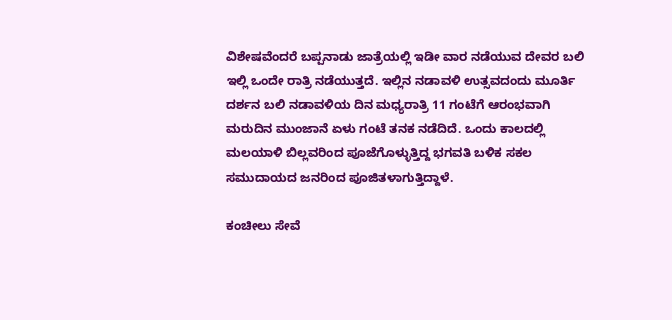ವಿಶೇಷವೆಂದರೆ ಬಪ್ಪನಾಡು ಜಾತ್ರೆಯಲ್ಲಿ ಇಡೀ ವಾರ ನಡೆಯುವ ದೇವರ ಬಲಿ ಇಲ್ಲಿ ಒಂದೇ ರಾತ್ರಿ ನಡೆಯುತ್ತದೆ. ಇಲ್ಲಿನ ನಡಾವಳಿ ಉತ್ಸವದಂದು ಮೂರ್ತಿ ದರ್ಶನ ಬಲಿ ನಡಾವಳಿಯ ದಿನ ಮಧ್ಯರಾತ್ರಿ 11 ಗಂಟೆಗೆ ಆರಂಭವಾಗಿ ಮರುದಿನ ಮುಂಜಾನೆ ಏಳು ಗಂಟೆ ತನಕ ನಡೆದಿದೆ. ಒಂದು ಕಾಲದಲ್ಲಿ ಮಲಯಾಳಿ ಬಿಲ್ಲವರಿಂದ ಪೂಜೆಗೊಳ್ಳುತ್ತಿದ್ದ ಭಗವತಿ ಬಳಿಕ ಸಕಲ ಸಮುದಾಯದ ಜನರಿಂದ ಪೂಜಿತಳಾಗುತ್ತಿದ್ದಾಳೆ.

ಕಂಚೀಲು ಸೇವೆ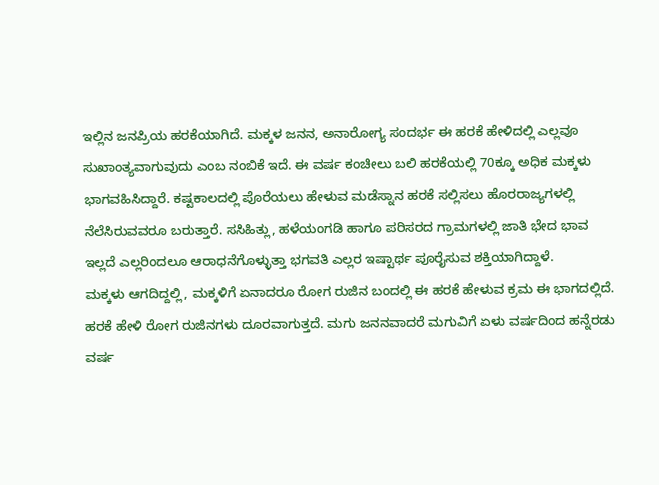ಇಲ್ಲಿನ ಜನಪ್ರಿಯ ಹರಕೆಯಾಗಿದೆ. ಮಕ್ಕಳ ಜನನ, ಅನಾರೋಗ್ಯ ಸಂದರ್ಭ ಈ ಹರಕೆ ಹೇಳಿದಲ್ಲಿ ಎಲ್ಲವೂ ಸುಖಾಂತ್ಯವಾಗುವುದು ಎಂಬ ನಂಬಿಕೆ ಇದೆ. ಈ ವರ್ಷ ಕಂಚೀಲು ಬಲಿ ಹರಕೆಯಲ್ಲಿ 70ಕ್ಕೂ ಅಧಿಕ ಮಕ್ಕಳು ಭಾಗವಹಿಸಿದ್ದಾರೆ. ಕಷ್ಟಕಾಲದಲ್ಲಿ ಪೊರೆಯಲು ಹೇಳುವ ಮಡೆಸ್ನಾನ ಹರಕೆ ಸಲ್ಲಿಸಲು ಹೊರರಾಜ್ಯಗಳಲ್ಲಿ ನೆಲೆಸಿರುವವರೂ ಬರುತ್ತಾರೆ. ಸಸಿಹಿತ್ಲು, ಹಳೆಯಂಗಡಿ ಹಾಗೂ ಪರಿಸರದ ಗ್ರಾಮಗಳಲ್ಲಿ ಜಾತಿ ಭೇದ ಭಾವ ಇಲ್ಲದೆ ಎಲ್ಲರಿಂದಲೂ ಆರಾಧನೆಗೊಳ್ಳುತ್ತಾ ಭಗವತಿ ಎಲ್ಲರ ಇಷ್ಟಾರ್ಥ ಪೂರೈಸುವ ಶಕ್ತಿಯಾಗಿದ್ದಾಳೆ.
ಮಕ್ಕಳು ಆಗದಿದ್ದಲ್ಲಿ, ಮಕ್ಕಳಿಗೆ ಏನಾದರೂ ರೋಗ ರುಜಿನ ಬಂದಲ್ಲಿ ಈ ಹರಕೆ ಹೇಳುವ ಕ್ರಮ ಈ ಭಾಗದಲ್ಲಿದೆ. ಹರಕೆ ಹೇಳಿ ರೋಗ ರುಜಿನಗಳು ದೂರವಾಗುತ್ತದೆ. ಮಗು ಜನನವಾದರೆ ಮಗುವಿಗೆ ಏಳು ವರ್ಷದಿಂದ ಹನ್ನೆರಡು ವರ್ಷ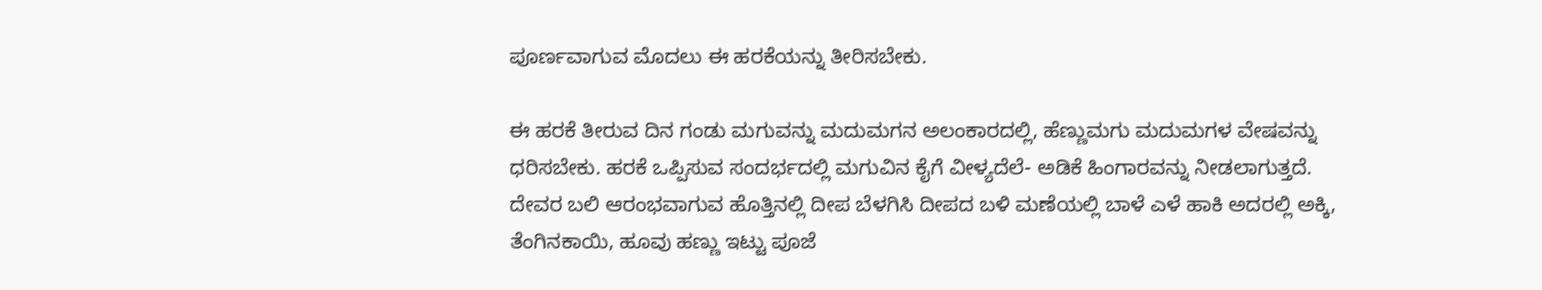ಪೂರ್ಣವಾಗುವ ಮೊದಲು ಈ ಹರಕೆಯನ್ನು ತೀರಿಸಬೇಕು.

ಈ ಹರಕೆ ತೀರುವ ದಿನ ಗಂಡು ಮಗುವನ್ನು ಮದುಮಗನ ಅಲಂಕಾರದಲ್ಲಿ, ಹೆಣ್ಣುಮಗು ಮದುಮಗಳ ವೇಷವನ್ನು ಧರಿಸಬೇಕು. ಹರಕೆ ಒಪ್ಪಿಸುವ ಸಂದರ್ಭದಲ್ಲಿ ಮಗುವಿನ ಕೈಗೆ ವೀಳ್ಯದೆಲೆ- ಅಡಿಕೆ ಹಿಂಗಾರವನ್ನು ನೀಡಲಾಗುತ್ತದೆ. ದೇವರ ಬಲಿ ಆರಂಭವಾಗುವ ಹೊತ್ತಿನಲ್ಲಿ ದೀಪ ಬೆಳಗಿಸಿ ದೀಪದ ಬಳಿ ಮಣೆಯಲ್ಲಿ ಬಾಳೆ ಎಳೆ ಹಾಕಿ ಅದರಲ್ಲಿ ಅಕ್ಕಿ, ತೆಂಗಿನಕಾಯಿ, ಹೂವು ಹಣ್ಣು ಇಟ್ಟು ಪೂಜೆ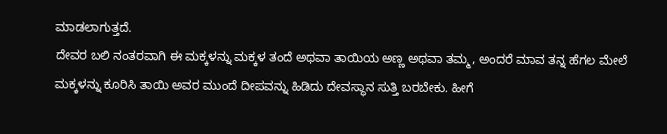ಮಾಡಲಾಗುತ್ತದೆ.
ದೇವರ ಬಲಿ ನಂತರವಾಗಿ ಈ ಮಕ್ಕಳನ್ನು ಮಕ್ಕಳ ತಂದೆ ಅಥವಾ ತಾಯಿಯ ಅಣ್ಣ ಅಥವಾ ತಮ್ಮ, ಅಂದರೆ ಮಾವ ತನ್ನ ಹೆಗಲ ಮೇಲೆ ಮಕ್ಕಳನ್ನು ಕೂರಿಸಿ ತಾಯಿ ಅವರ ಮುಂದೆ ದೀಪವನ್ನು ಹಿಡಿದು ದೇವಸ್ಥಾನ ಸುತ್ತಿ ಬರಬೇಕು. ಹೀಗೆ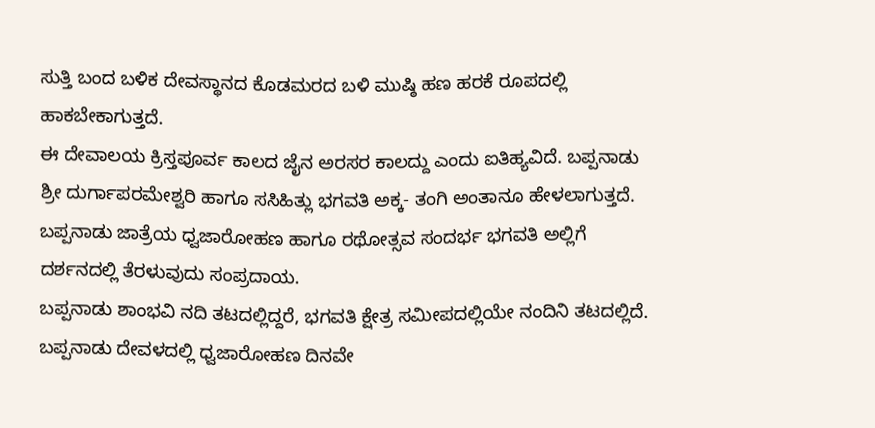ಸುತ್ತಿ ಬಂದ ಬಳಿಕ ದೇವಸ್ಥಾನದ ಕೊಡಮರದ ಬಳಿ ಮುಷ್ಠಿ ಹಣ ಹರಕೆ ರೂಪದಲ್ಲಿ ಹಾಕಬೇಕಾಗುತ್ತದೆ.
ಈ ದೇವಾಲಯ ಕ್ರಿಸ್ತಪೂರ್ವ ಕಾಲದ ಜೈನ ಅರಸರ ಕಾಲದ್ದು ಎಂದು ಐತಿಹ್ಯವಿದೆ. ಬಪ್ಪನಾಡು ಶ್ರೀ ದುರ್ಗಾಪರಮೇಶ್ವರಿ ಹಾಗೂ ಸಸಿಹಿತ್ಲು ಭಗವತಿ ಅಕ್ಕ- ತಂಗಿ ಅಂತಾನೂ ಹೇಳಲಾಗುತ್ತದೆ. ಬಪ್ಪನಾಡು ಜಾತ್ರೆಯ ಧ್ವಜಾರೋಹಣ ಹಾಗೂ ರಥೋತ್ಸವ ಸಂದರ್ಭ ಭಗವತಿ ಅಲ್ಲಿಗೆ ದರ್ಶನದಲ್ಲಿ ತೆರಳುವುದು ಸಂಪ್ರದಾಯ.
ಬಪ್ಪನಾಡು ಶಾಂಭವಿ ನದಿ ತಟದಲ್ಲಿದ್ದರೆ, ಭಗವತಿ ಕ್ಷೇತ್ರ ಸಮೀಪದಲ್ಲಿಯೇ ನಂದಿನಿ ತಟದಲ್ಲಿದೆ. ಬಪ್ಪನಾಡು ದೇವಳದಲ್ಲಿ ಧ್ವಜಾರೋಹಣ ದಿನವೇ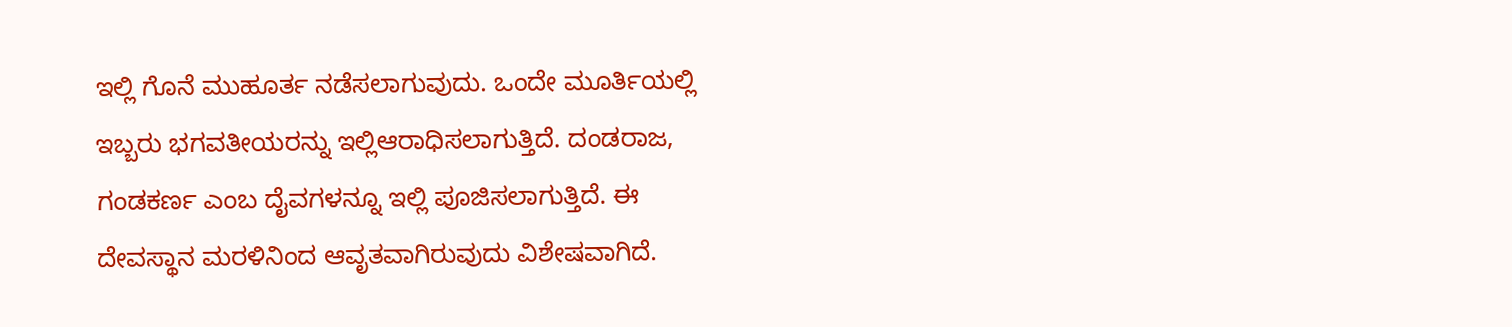ಇಲ್ಲಿ ಗೊನೆ ಮುಹೂರ್ತ ನಡೆಸಲಾಗುವುದು. ಒಂದೇ ಮೂರ್ತಿಯಲ್ಲಿ ಇಬ್ಬರು ಭಗವತೀಯರನ್ನು ಇಲ್ಲಿಆರಾಧಿಸಲಾಗುತ್ತಿದೆ. ದಂಡರಾಜ, ಗಂಡಕರ್ಣ ಎಂಬ ದೈವಗಳನ್ನೂ ಇಲ್ಲಿ ಪೂಜಿಸಲಾಗುತ್ತಿದೆ. ಈ ದೇವಸ್ಥಾನ ಮರಳಿನಿಂದ ಆವೃತವಾಗಿರುವುದು ವಿಶೇಷವಾಗಿದೆ.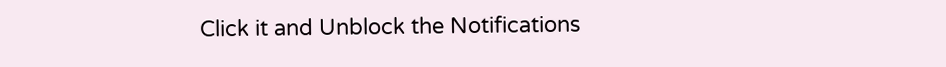Click it and Unblock the Notifications